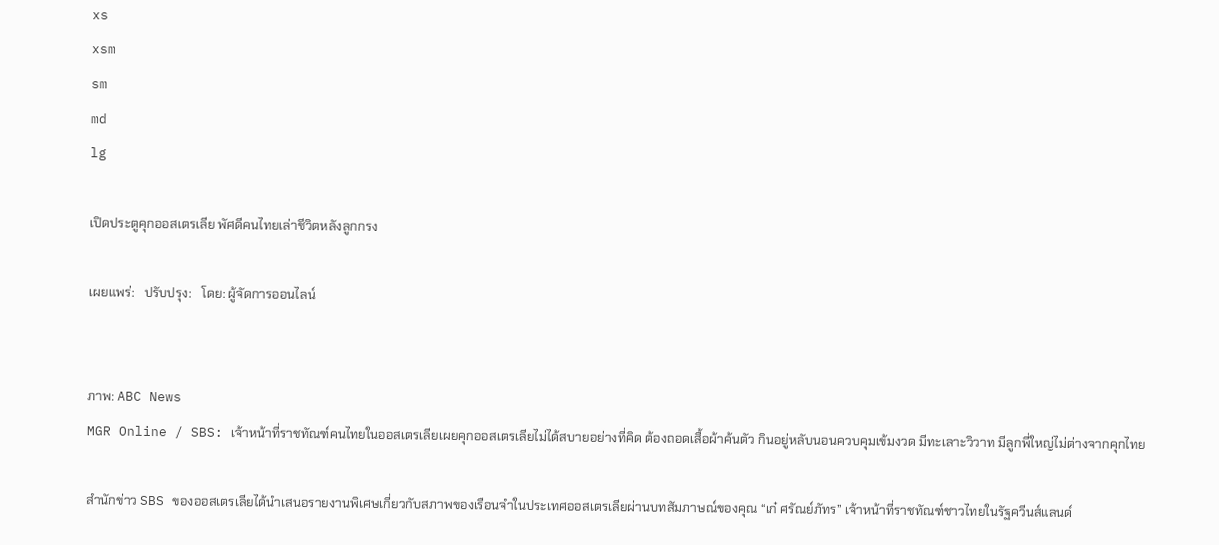xs
xsm
sm
md
lg

เปิดประตูคุกออสเตรเลีย พัศดีคนไทยเล่าชีวิตหลังลูกกรง

เผยแพร่:   ปรับปรุง:   โดย: ผู้จัดการออนไลน์


ภาพ: ABC News
MGR Online / SBS: เจ้าหน้าที่ราชทัณฑ์คนไทยในออสเตรเลียเผยคุกออสเตรเลียไม่ได้สบายอย่างที่คิด ต้องถอดเสื้อผ้าค้นตัว กินอยู่หลับนอนควบคุมเข้มงวด มีทะเลาะวิวาท มีลูกพี่ใหญ่ไม่ต่างจากคุกไทย

สำนักข่าว SBS ของออสเตรเลียได้นำเสนอรายงานพิเศษเกี่ยวกับสภาพของเรือนจำในประเทศออสเตรเลียผ่านบทสัมภาษณ์ของคุณ “เก๋ ศรัณย์ภัทร” เจ้าหน้าที่ราชทัณฑ์ชาวไทยในรัฐควีนส์แลนด์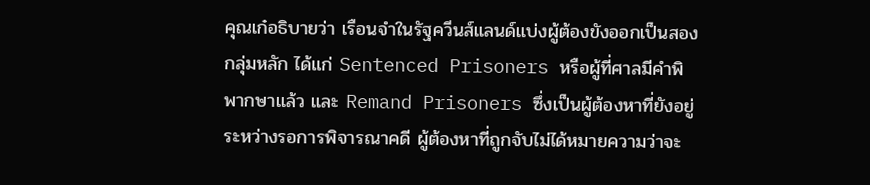คุณเก๋อธิบายว่า เรือนจำในรัฐควีนส์แลนด์แบ่งผู้ต้องขังออกเป็นสองกลุ่มหลัก ได้แก่ Sentenced Prisoners หรือผู้ที่ศาลมีคำพิพากษาแล้ว และ Remand Prisoners ซึ่งเป็นผู้ต้องหาที่ยังอยู่ระหว่างรอการพิจารณาคดี ผู้ต้องหาที่ถูกจับไม่ได้หมายความว่าจะ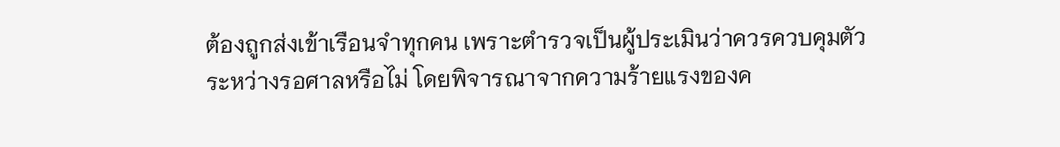ต้องถูกส่งเข้าเรือนจำทุกคน เพราะตำรวจเป็นผู้ประเมินว่าควรควบคุมตัวระหว่างรอศาลหรือไม่ โดยพิจารณาจากความร้ายแรงของค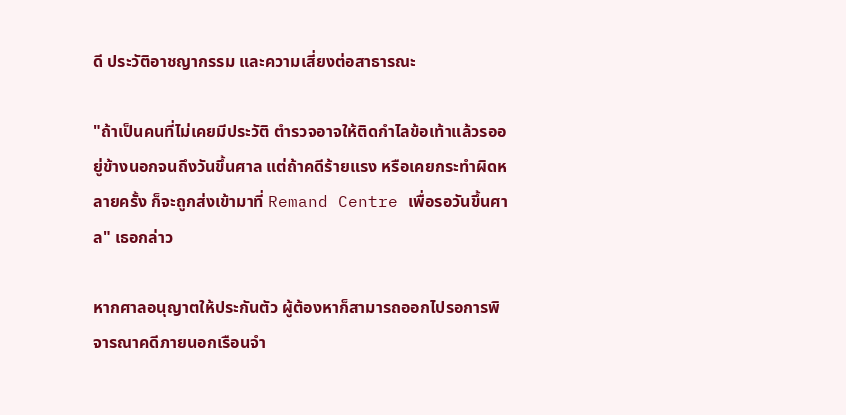ดี ประวัติอาชญากรรม และความเสี่ยงต่อสาธารณะ

"ถ้าเป็นคนที่ไม่เคยมีประวัติ ตำรวจอาจให้ติดกำไลข้อเท้าแล้วรออยู่ข้างนอกจนถึงวันขึ้นศาล แต่ถ้าคดีร้ายแรง หรือเคยกระทำผิดหลายครั้ง ก็จะถูกส่งเข้ามาที่ Remand Centre เพื่อรอวันขึ้นศาล" เธอกล่าว

หากศาลอนุญาตให้ประกันตัว ผู้ต้องหาก็สามารถออกไปรอการพิจารณาคดีภายนอกเรือนจำ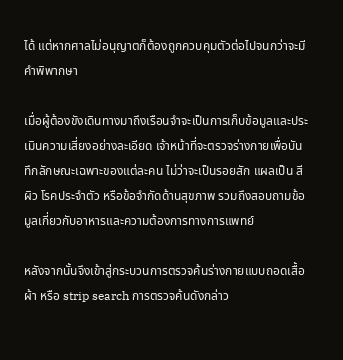ได้ แต่หากศาลไม่อนุญาตก็ต้องถูกควบคุมตัวต่อไปจนกว่าจะมีคำพิพากษา

เมื่อผู้ต้องขังเดินทางมาถึงเรือนจำจะเป็นการเก็บข้อมูลและประเมินความเสี่ยงอย่างละเอียด เจ้าหน้าที่จะตรวจร่างกายเพื่อบันทึกลักษณะเฉพาะของแต่ละคน ไม่ว่าจะเป็นรอยสัก แผลเป็น สีผิว โรคประจำตัว หรือข้อจำกัดด้านสุขภาพ รวมถึงสอบถามข้อมูลเกี่ยวกับอาหารและความต้องการทางการแพทย์

หลังจากนั้นจึงเข้าสู่กระบวนการตรวจค้นร่างกายแบบถอดเสื้อผ้า หรือ strip search การตรวจค้นดังกล่าว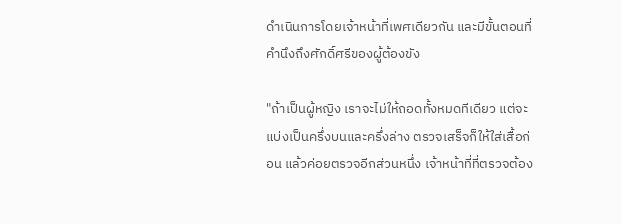ดำเนินการโดยเจ้าหน้าที่เพศเดียวกัน และมีขั้นตอนที่คำนึงถึงศักดิ์ศรีของผู้ต้องขัง

"ถ้าเป็นผู้หญิง เราจะไม่ให้ถอดทั้งหมดทีเดียว แต่จะแบ่งเป็นครึ่งบนและครึ่งล่าง ตรวจเสร็จก็ให้ใส่เสื้อก่อน แล้วค่อยตรวจอีกส่วนหนึ่ง เจ้าหน้าที่ที่ตรวจต้อง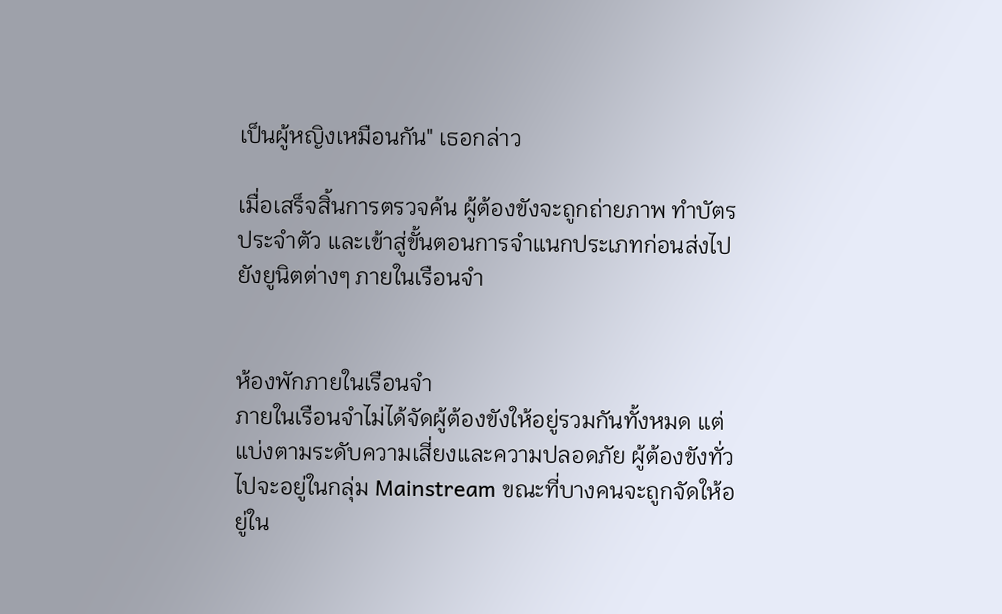เป็นผู้หญิงเหมือนกัน" เธอกล่าว

เมื่อเสร็จสิ้นการตรวจค้น ผู้ต้องขังจะถูกถ่ายภาพ ทำบัตรประจำตัว และเข้าสู่ขั้นตอนการจำแนกประเภทก่อนส่งไปยังยูนิตต่างๆ ภายในเรือนจำ


ห้องพักภายในเรือนจำ
ภายในเรือนจำไม่ได้จัดผู้ต้องขังให้อยู่รวมกันทั้งหมด แต่แบ่งตามระดับความเสี่ยงและความปลอดภัย ผู้ต้องขังทั่วไปจะอยู่ในกลุ่ม Mainstream ขณะที่บางคนจะถูกจัดให้อยู่ใน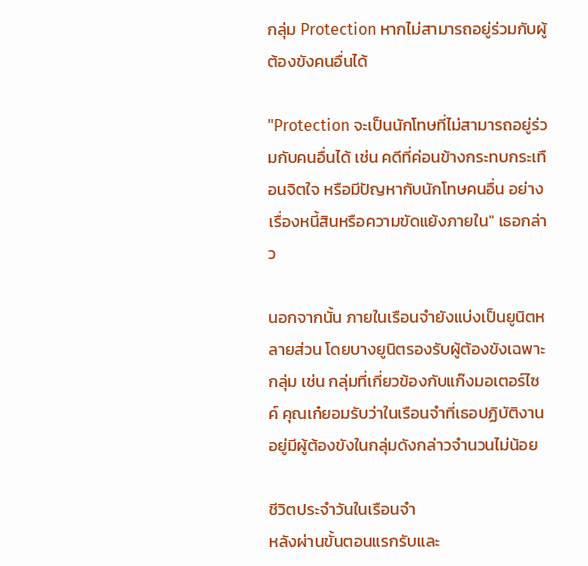กลุ่ม Protection หากไม่สามารถอยู่ร่วมกับผู้ต้องขังคนอื่นได้

"Protection จะเป็นนักโทษที่ไม่สามารถอยู่ร่วมกับคนอื่นได้ เช่น คดีที่ค่อนข้างกระทบกระเทือนจิตใจ หรือมีปัญหากับนักโทษคนอื่น อย่างเรื่องหนี้สินหรือความขัดแย้งภายใน" เธอกล่าว

นอกจากนั้น ภายในเรือนจำยังแบ่งเป็นยูนิตหลายส่วน โดยบางยูนิตรองรับผู้ต้องขังเฉพาะกลุ่ม เช่น กลุ่มที่เกี่ยวข้องกับแก๊งมอเตอร์ไซค์ คุณเก๋ยอมรับว่าในเรือนจำที่เธอปฏิบัติงานอยู่มีผู้ต้องขังในกลุ่มดังกล่าวจำนวนไม่น้อย

ชีวิตประจำวันในเรือนจำ
หลังผ่านขั้นตอนแรกรับและ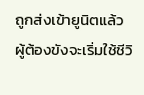ถูกส่งเข้ายูนิตแล้ว ผู้ต้องขังจะเริ่มใช้ชีวิ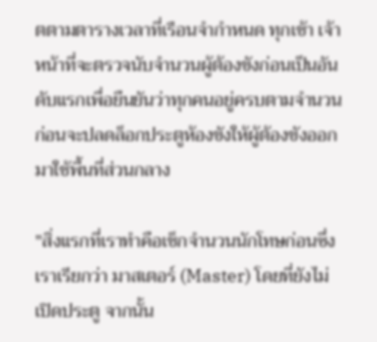ตตามตารางเวลาที่เรือนจำกำหนด ทุกเช้า เจ้าหน้าที่จะตรวจนับจำนวนผู้ต้องขังก่อนเป็นอันดับแรกเพื่อยืนยันว่าทุกคนอยู่ครบตามจำนวน ก่อนจะปลดล็อกประตูห้องขังให้ผู้ต้องขังออกมาใช้พื้นที่ส่วนกลาง

"สิ่งแรกที่เราทำคือเช็กจำนวนนักโทษก่อนซึ่งเราเรียกว่า มาสเตอร์ (Master) โดยที่ยังไม่เปิดประตู จากนั้น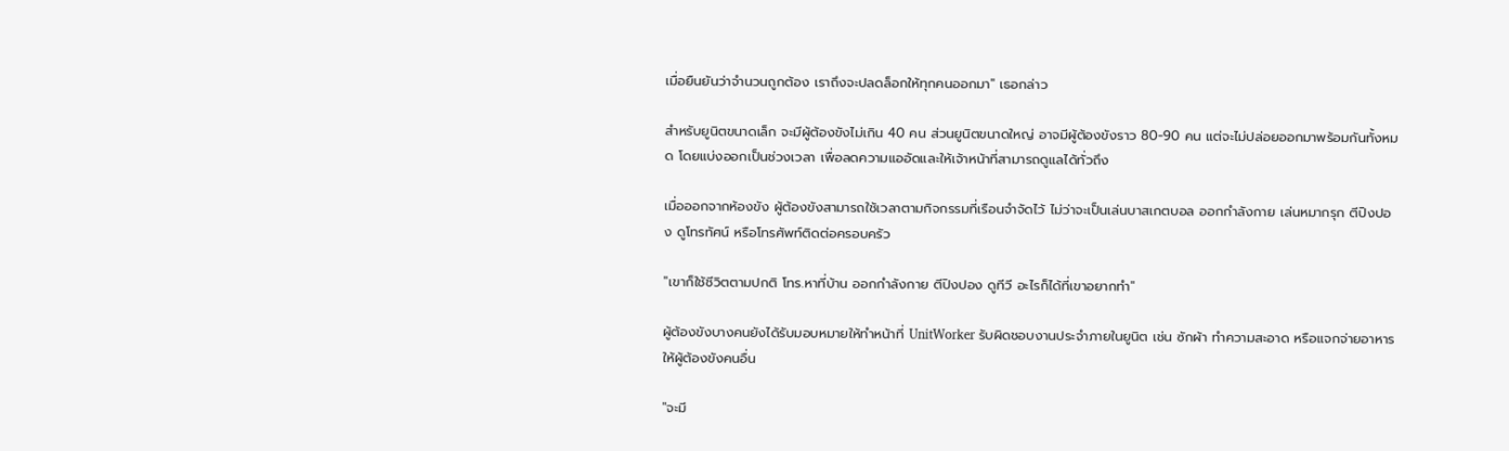เมื่อยืนยันว่าจำนวนถูกต้อง เราถึงจะปลดล็อกให้ทุกคนออกมา" เธอกล่าว

สำหรับยูนิตขนาดเล็ก จะมีผู้ต้องขังไม่เกิน 40 คน ส่วนยูนิตขนาดใหญ่ อาจมีผู้ต้องขังราว 80-90 คน แต่จะไม่ปล่อยออกมาพร้อมกันทั้งหมด โดยแบ่งออกเป็นช่วงเวลา เพื่อลดความแออัดและให้เจ้าหน้าที่สามารถดูแลได้ทั่วถึง

เมื่อออกจากห้องขัง ผู้ต้องขังสามารถใช้เวลาตามกิจกรรมที่เรือนจำจัดไว้ ไม่ว่าจะเป็นเล่นบาสเกตบอล ออกกำลังกาย เล่นหมากรุก ตีปิงปอง ดูโทรทัศน์ หรือโทรศัพท์ติดต่อครอบครัว

"เขาก็ใช้ชีวิตตามปกติ โทร.หาที่บ้าน ออกกำลังกาย ตีปิงปอง ดูทีวี อะไรก็ได้ที่เขาอยากทำ"

ผู้ต้องขังบางคนยังได้รับมอบหมายให้ทำหน้าที่ UnitWorker รับผิดชอบงานประจำภายในยูนิต เช่น ซักผ้า ทำความสะอาด หรือแจกจ่ายอาหารให้ผู้ต้องขังคนอื่น

"จะมี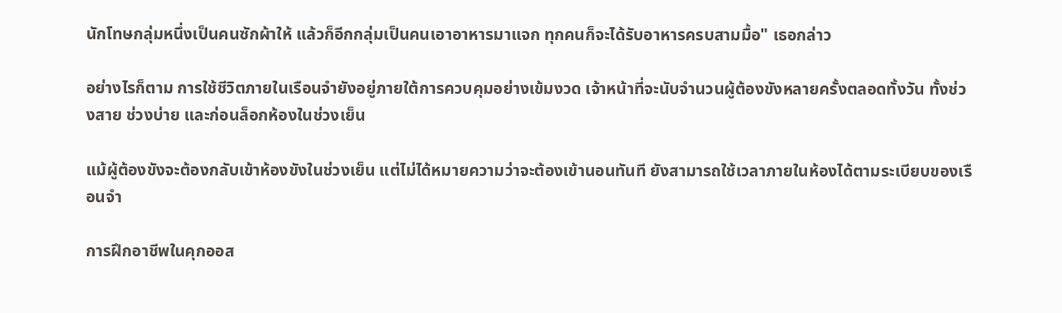นักโทษกลุ่มหนึ่งเป็นคนซักผ้าให้ แล้วก็อีกกลุ่มเป็นคนเอาอาหารมาแจก ทุกคนก็จะได้รับอาหารครบสามมื้อ" เธอกล่าว

อย่างไรก็ตาม การใช้ชีวิตภายในเรือนจำยังอยู่ภายใต้การควบคุมอย่างเข้มงวด เจ้าหน้าที่จะนับจำนวนผู้ต้องขังหลายครั้งตลอดทั้งวัน ทั้งช่วงสาย ช่วงบ่าย และก่อนล็อกห้องในช่วงเย็น

แม้ผู้ต้องขังจะต้องกลับเข้าห้องขังในช่วงเย็น แต่ไม่ได้หมายความว่าจะต้องเข้านอนทันที ยังสามารถใช้เวลาภายในห้องได้ตามระเบียบของเรือนจำ

การฝึกอาชีพในคุกออส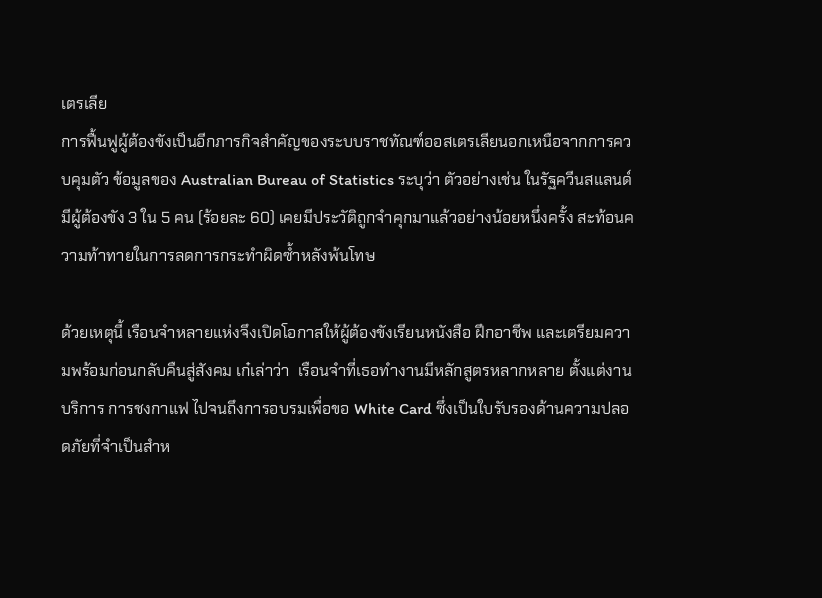เตรเลีย
การฟื้นฟูผู้ต้องขังเป็นอีกภารกิจสำคัญของระบบราชทัณฑ์ออสเตรเลียนอกเหนือจากการควบคุมตัว ข้อมูลของ Australian Bureau of Statistics ระบุว่า ตัวอย่างเช่น ในรัฐควีนสแลนด์ มีผู้ต้องขัง 3 ใน 5 คน (ร้อยละ 60) เคยมีประวัติถูกจำคุกมาแล้วอย่างน้อยหนึ่งครั้ง สะท้อนความท้าทายในการลดการกระทำผิดซ้ำหลังพ้นโทษ

ด้วยเหตุนี้ เรือนจำหลายแห่งจึงเปิดโอกาสให้ผู้ต้องขังเรียนหนังสือ ฝึกอาชีพ และเตรียมความพร้อมก่อนกลับคืนสู่สังคม เก๋เล่าว่า  เรือนจำที่เธอทำงานมีหลักสูตรหลากหลาย ตั้งแต่งานบริการ การชงกาแฟ ไปจนถึงการอบรมเพื่อขอ White Card ซึ่งเป็นใบรับรองด้านความปลอดภัยที่จำเป็นสำห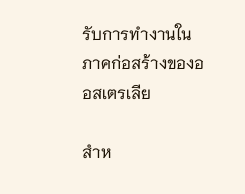รับการทำงานในภาคก่อสร้างของออสเตรเลีย

สำห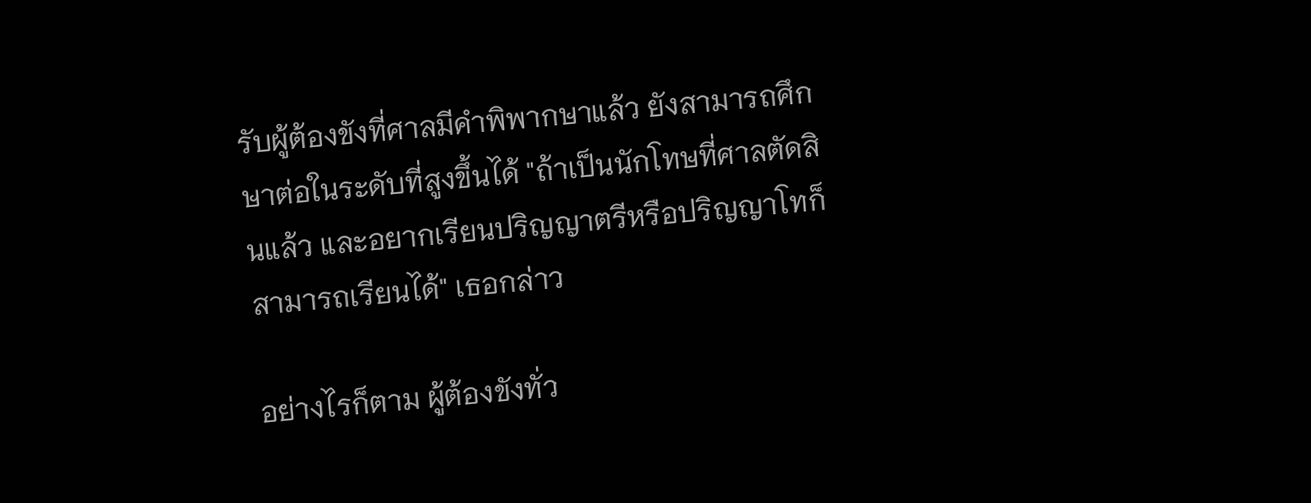รับผู้ต้องขังที่ศาลมีคำพิพากษาแล้ว ยังสามารถศึกษาต่อในระดับที่สูงขึ้นได้ "ถ้าเป็นนักโทษที่ศาลตัดสินแล้ว และอยากเรียนปริญญาตรีหรือปริญญาโทก็สามารถเรียนได้" เธอกล่าว

อย่างไรก็ตาม ผู้ต้องขังทั่ว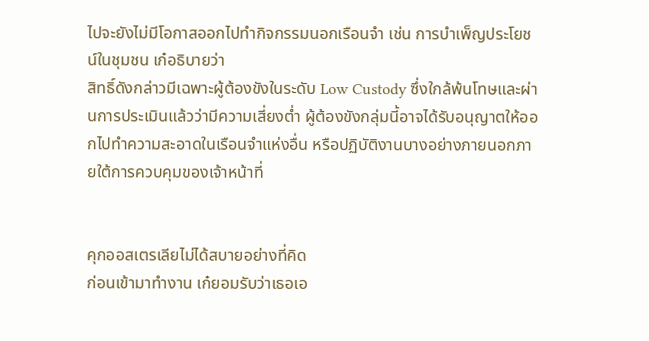ไปจะยังไม่มีโอกาสออกไปทำกิจกรรมนอกเรือนจำ เช่น การบำเพ็ญประโยชน์ในชุมชน เก๋อธิบายว่า
สิทธิ์ดังกล่าวมีเฉพาะผู้ต้องขังในระดับ Low Custody ซึ่งใกล้พ้นโทษและผ่านการประเมินแล้วว่ามีความเสี่ยงต่ำ ผู้ต้องขังกลุ่มนี้อาจได้รับอนุญาตให้ออกไปทำความสะอาดในเรือนจำแห่งอื่น หรือปฏิบัติงานบางอย่างภายนอกภายใต้การควบคุมของเจ้าหน้าที่


คุกออสเตรเลียไม่ได้สบายอย่างที่คิด
ก่อนเข้ามาทำงาน เก๋ยอมรับว่าเธอเอ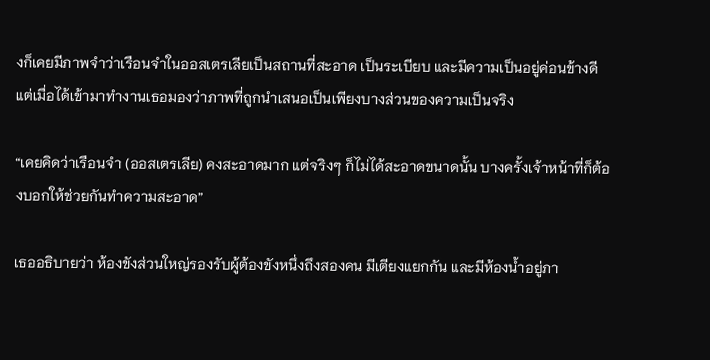งก็เคยมีภาพจำว่าเรือนจำในออสเตรเลียเป็นสถานที่สะอาด เป็นระเบียบ และมีความเป็นอยู่ค่อนข้างดี แต่เมื่อได้เข้ามาทำงานเธอมองว่าภาพที่ถูกนำเสนอเป็นเพียงบางส่วนของความเป็นจริง

“เคยคิดว่าเรือนจำ (ออสเตรเลีย) คงสะอาดมาก แต่จริงๆ ก็ไม่ได้สะอาดขนาดนั้น บางครั้งเจ้าหน้าที่ก็ต้องบอกให้ช่วยกันทำความสะอาด”

เธออธิบายว่า ห้องขังส่วนใหญ่รองรับผู้ต้องขังหนึ่งถึงสองคน มีเตียงแยกกัน และมีห้องน้ำอยู่ภา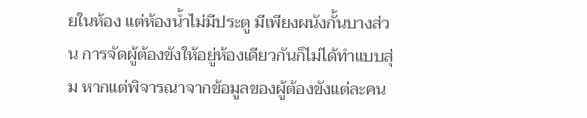ยในห้อง แต่ห้องน้ำไม่มีประตู มีเพียงผนังกั้นบางส่วน การจัดผู้ต้องขังให้อยู่ห้องเดียวกันก็ไม่ได้ทำแบบสุ่ม หากแต่พิจารณาจากข้อมูลของผู้ต้องขังแต่ละคน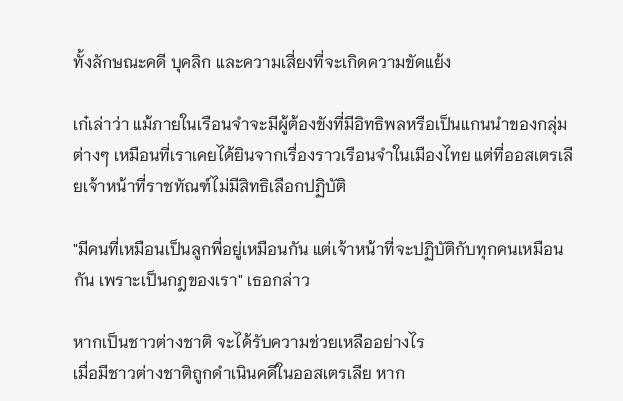ทั้งลักษณะคดี บุคลิก และความเสี่ยงที่จะเกิดความขัดแย้ง

เก๋เล่าว่า แม้ภายในเรือนจำจะมีผู้ต้องขังที่มีอิทธิพลหรือเป็นแกนนำของกลุ่มต่างๆ เหมือนที่เราเคยได้ยินจากเรื่องราวเรือนจำในเมืองไทย แต่ที่ออสเตรเลียเจ้าหน้าที่ราชทัณฑ์ไม่มีสิทธิเลือกปฏิบัติ

"มีคนที่เหมือนเป็นลูกพี่อยู่เหมือนกัน แต่เจ้าหน้าที่จะปฏิบัติกับทุกคนเหมือนกัน เพราะเป็นกฎของเรา" เธอกล่าว

หากเป็นชาวต่างชาติ จะได้รับความช่วยเหลืออย่างไร
เมื่อมีชาวต่างชาติถูกดำเนินคดีในออสเตรเลีย หาก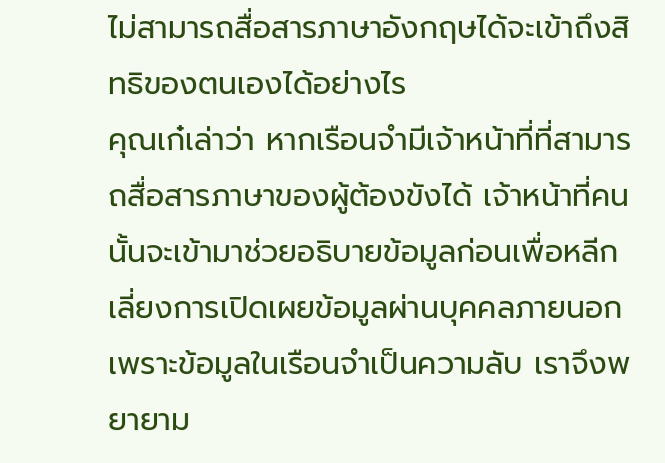ไม่สามารถสื่อสารภาษาอังกฤษได้จะเข้าถึงสิทธิของตนเองได้อย่างไร
คุณเก๋เล่าว่า หากเรือนจำมีเจ้าหน้าที่ที่สามารถสื่อสารภาษาของผู้ต้องขังได้ เจ้าหน้าที่คนนั้นจะเข้ามาช่วยอธิบายข้อมูลก่อนเพื่อหลีกเลี่ยงการเปิดเผยข้อมูลผ่านบุคคลภายนอก เพราะข้อมูลในเรือนจำเป็นความลับ เราจึงพยายาม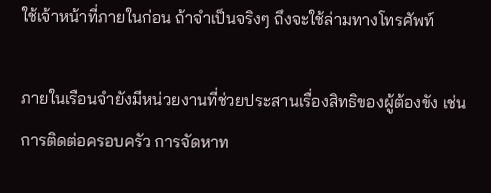ใช้เจ้าหน้าที่ภายในก่อน ถ้าจำเป็นจริงๆ ถึงจะใช้ล่ามทางโทรศัพท์

ภายในเรือนจำยังมีหน่วยงานที่ช่วยประสานเรื่องสิทธิของผู้ต้องขัง เช่น การติดต่อครอบครัว การจัดหาท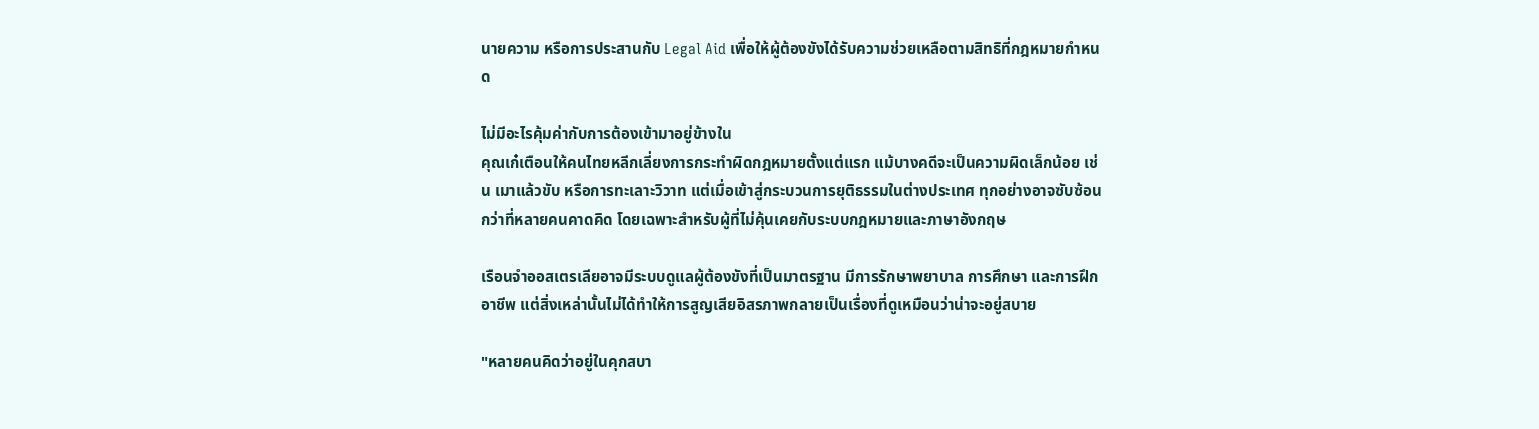นายความ หรือการประสานกับ Legal Aid เพื่อให้ผู้ต้องขังได้รับความช่วยเหลือตามสิทธิที่กฎหมายกำหนด

ไม่มีอะไรคุ้มค่ากับการต้องเข้ามาอยู่ข้างใน
คุณเก๋เตือนให้คนไทยหลีกเลี่ยงการกระทำผิดกฎหมายตั้งแต่แรก แม้บางคดีจะเป็นความผิดเล็กน้อย เช่น เมาแล้วขับ หรือการทะเลาะวิวาท แต่เมื่อเข้าสู่กระบวนการยุติธรรมในต่างประเทศ ทุกอย่างอาจซับซ้อนกว่าที่หลายคนคาดคิด โดยเฉพาะสำหรับผู้ที่ไม่คุ้นเคยกับระบบกฎหมายและภาษาอังกฤษ

เรือนจำออสเตรเลียอาจมีระบบดูแลผู้ต้องขังที่เป็นมาตรฐาน มีการรักษาพยาบาล การศึกษา และการฝึกอาชีพ แต่สิ่งเหล่านั้นไม่ได้ทำให้การสูญเสียอิสรภาพกลายเป็นเรื่องที่ดูเหมือนว่าน่าจะอยู่สบาย

"หลายคนคิดว่าอยู่ในคุกสบา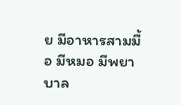ย มีอาหารสามมื้อ มีหมอ มีพยาบาล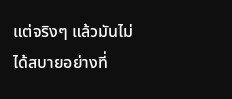แต่จริงๆ แล้วมันไม่ได้สบายอย่างที่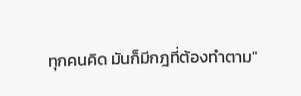ทุกคนคิด มันก็มีกฎที่ต้องทำตาม"